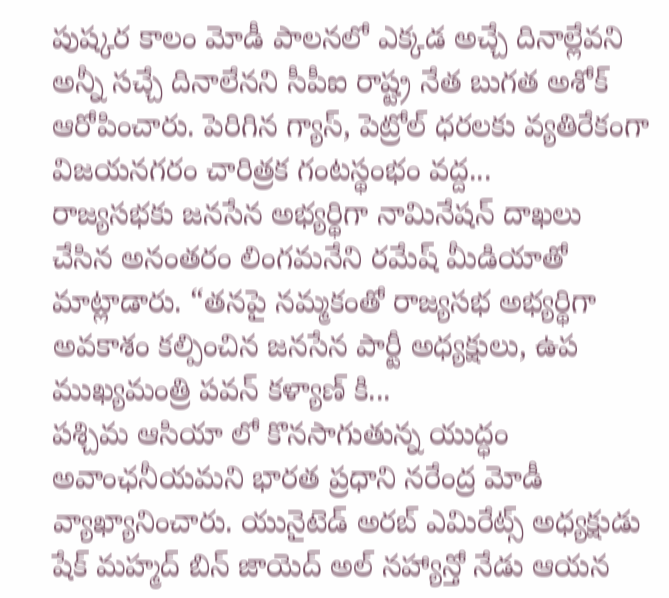పుష్కర కాలం మోడీ పాలనలో ఎక్కడ అచ్చే దినాల్లేవని అన్నీ సచ్చే దినాలేనని సీపీఐ రాష్ట్ర నేత బుగత అశోక్ ఆరోపించారు. పెరిగిన గ్యాస్, పెట్రోల్ ధరలకు వ్యతిరేకంగా విజయనగరం చారిత్రక గంటస్థంభం వద్ద...
రాజ్యసభకు జనసేన అభ్యర్థిగా నామినేషన్ దాఖలు చేసిన అనంతరం లింగమనేని రమేష్ మీడియాతో మాట్లాడారు. “తనపై నమ్మకంతో రాజ్యసభ అభ్యర్థిగా అవకాశం కల్పించిన జనసేన పార్టీ అధ్యక్షులు, ఉప ముఖ్యమంత్రి పవన్ కళ్యాణ్ కి...
పశ్చిమ ఆసియా లో కొనసాగుతున్న యుద్ధం అవాంఛనీయమని భారత ప్రధాని నరేంద్ర మోడీ వ్యాఖ్యానించారు. యునైటెడ్ అరబ్ ఎమిరేట్స్ అధ్యక్షుడు షేక్ మహ్మద్ బిన్ జాయెద్ అల్ నహ్యాన్తో నేడు ఆయన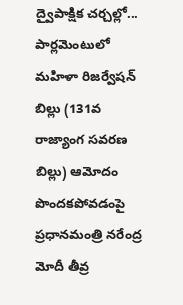ద్వైపాక్షిక చర్చల్లో...
పార్లమెంటులో మహిళా రిజర్వేషన్ బిల్లు (131వ రాజ్యాంగ సవరణ బిల్లు) ఆమోదం పొందకపోవడంపై ప్రధానమంత్రి నరేంద్ర మోదీ తీవ్ర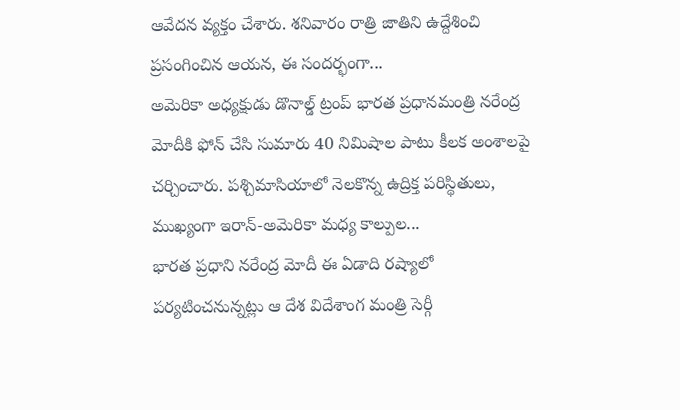ఆవేదన వ్యక్తం చేశారు. శనివారం రాత్రి జాతిని ఉద్దేశించి ప్రసంగించిన ఆయన, ఈ సందర్భంగా...
అమెరికా అధ్యక్షుడు డొనాల్డ్ ట్రంప్ భారత ప్రధానమంత్రి నరేంద్ర మోదీకి ఫోన్ చేసి సుమారు 40 నిమిషాల పాటు కీలక అంశాలపై చర్చించారు. పశ్చిమాసియాలో నెలకొన్న ఉద్రిక్త పరిస్థితులు, ముఖ్యంగా ఇరాన్-అమెరికా మధ్య కాల్పుల...
భారత ప్రధాని నరేంద్ర మోదీ ఈ ఏడాది రష్యాలో పర్యటించనున్నట్లు ఆ దేశ విదేశాంగ మంత్రి సెర్గీ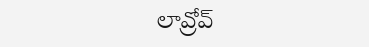లావ్రోవ్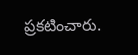ప్రకటించారు.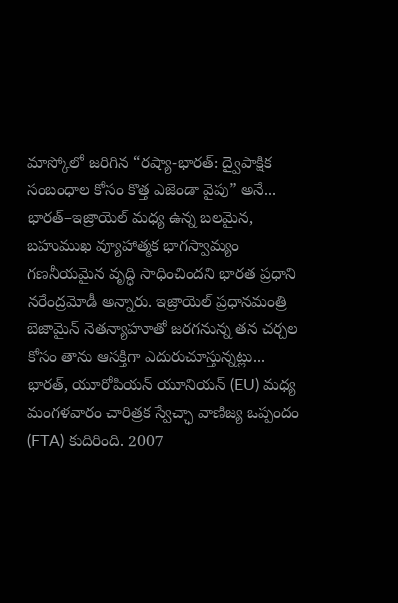మాస్కోలో జరిగిన “రష్యా-భారత్: ద్వైపాక్షిక సంబంధాల కోసం కొత్త ఎజెండా వైపు” అనే...
భారత్–ఇజ్రాయెల్ మధ్య ఉన్న బలమైన, బహుముఖ వ్యూహాత్మక భాగస్వామ్యం గణనీయమైన వృద్ధి సాధించిందని భారత ప్రధాని నరేంద్రమోడీ అన్నారు. ఇజ్రాయెల్ ప్రధానమంత్రి బెజామైన్ నెతన్యాహూతో జరగనున్న తన చర్చల కోసం తాను ఆసక్తిగా ఎదురుచూస్తున్నట్లు...
భారత్, యూరోపియన్ యూనియన్ (EU) మధ్య మంగళవారం చారిత్రక స్వేచ్ఛా వాణిజ్య ఒప్పందం (FTA) కుదిరింది. 2007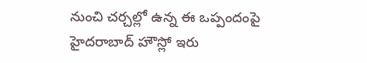నుంచి చర్చల్లో ఉన్న ఈ ఒప్పందంపై హైదరాబాద్ హౌస్లో ఇరు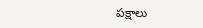పక్షాలు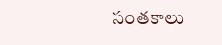సంతకాలు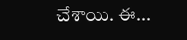చేశాయి. ఈ...